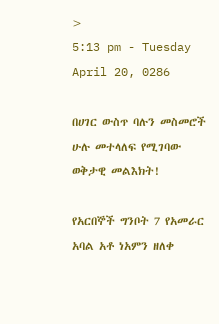>
5:13 pm - Tuesday April 20, 0286

በሀገር ውስጥ ባሉን መስመሮች ሁሉ መተላለፍ የሚገባው ወቅታዊ መልእክት!

የአርበኞች ግንቦት 7 የአመራር አባል አቶ ነአምን ዘለቀ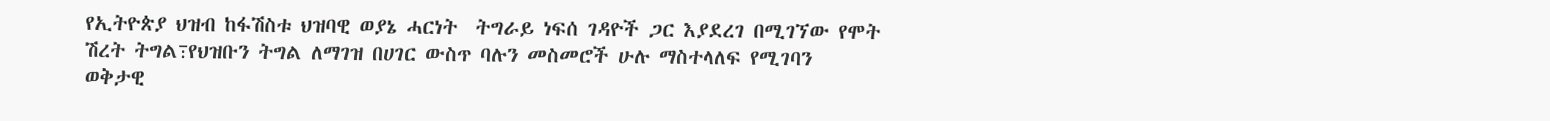የኢትዮጵያ ህዝብ ከፋሽስቱ ህዝባዊ ወያኔ ሓርነት  ትግራይ ነፍሰ ገዳዮች ጋር እያደረገ በሚገኘው የሞት ሽረት ትግል߹የህዝቡን ትግል ለማገዝ በሀገር ውስጥ ባሉን መስመሮች ሁሉ ማስተላለፍ የሚገባን ወቅታዊ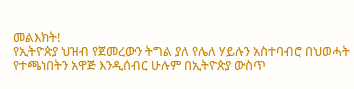መልእክት!
የኢትዮጵያ ህዝብ የጀመረውን ትግል ያለ የሌለ ሃይሉን አስተባብሮ በህወሓት የተጫነበትን አዋጅ እንዲሰብር ሁሉም በኢትዮጵያ ውስጥ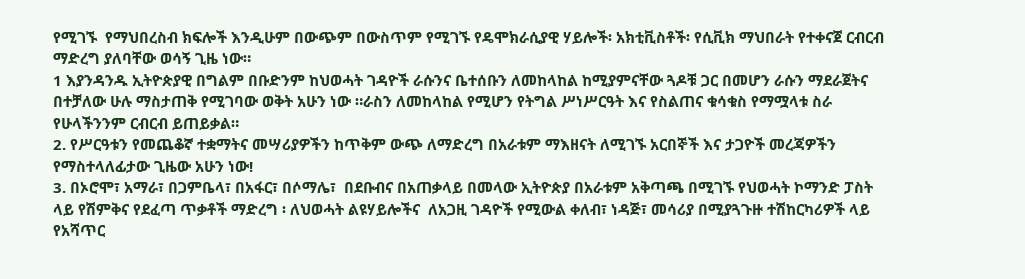የሚገኙ  የማህበረስብ ክፍሎች እንዲሁም በውጭም በውስጥም የሚገኙ የዴሞክራሲያዊ ሃይሎች፡ አክቲቪስቶች፡ የሲቪክ ማህበራት የተቀናጀ ርብርብ ማድረግ ያለባቸው ወሳኝ ጊዜ ነው።
1 እያንዳንዱ ኢትዮጵያዊ በግልም በቡድንም ከህወሓት ገዳዮች ራሱንና ቤተሰቡን ለመከላከል ከሚያምናቸው ጓዶቹ ጋር በመሆን ራሱን ማደራጀትና በተቻለው ሁሉ ማስታጠቅ የሚገባው ወቅት አሁን ነው ።ራስን ለመከላከል የሚሆን የትግል ሥነሥርዓት እና የስልጠና ቁሳቁስ የማሟላቱ ስራ የሁላችንንም ርብርብ ይጠይቃል።
2. የሥርዓቱን የመጨቆኛ ተቋማትና መሣሪያዎችን ከጥቅም ውጭ ለማድረግ በአራቱም ማእዘናት ለሚገኙ አርበኞች እና ታጋዮች መረጃዎችን የማስተላለፊታው ጊዜው አሁን ነው!
3. በኦሮሞ፣ አማራ፣ በጋምቤላ፣ በአፋር፣ በሶማሌ፣  በደቡብና በአጠቃላይ በመላው ኢትዮጵያ በአራቱም አቅጣጫ በሚገኙ የህወሓት ኮማንድ ፓስት ላይ የሽምቅና የደፈጣ ጥቃቶች ማድረግ ፡ ለህወሓት ልዩሃይሎችና  ለአጋዚ ገዳዮች የሚውል ቀለብ፣ ነዳጅ፣ መሳሪያ በሚያጓጉዙ ተሽከርካሪዎች ላይ የአሻጥር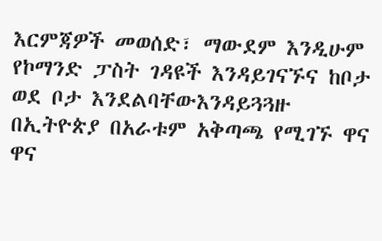እርምጃዎች መወሰድ፣ ማውደም እንዲሁም የኮማንድ ፓስት ገዳዩች እንዳይገናኙና ከቦታ ወደ ቦታ እንደልባቸውእንዳይጓጓዙ  በኢትዮጵያ በአራቱም አቅጣጫ የሚገኙ ዋና ዋና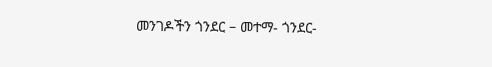መንገዶችን ጎንደር – መተማ- ጎንደር-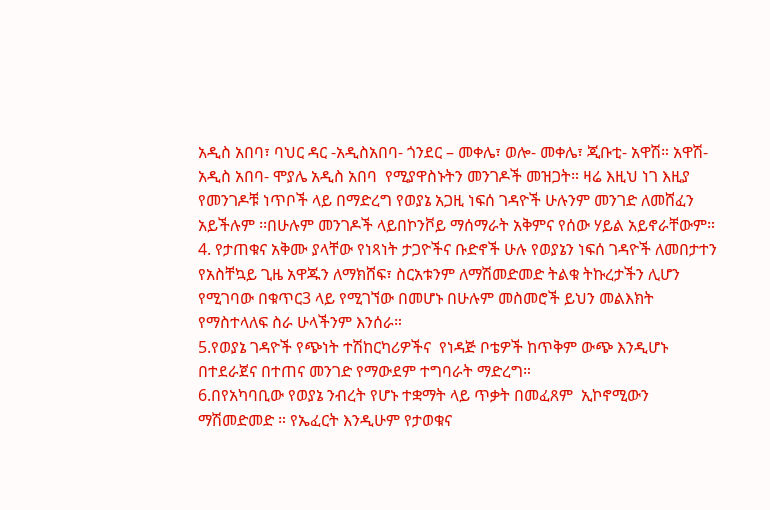አዲስ አበባ፣ ባህር ዳር -አዲስአበባ- ጎንደር – መቀሌ፣ ወሎ- መቀሌ፣ ጂቡቲ- አዋሽ። አዋሽ- አዲስ አበባ- ሞያሌ አዲስ አበባ  የሚያዋስኑትን መንገዶች መዝጋት። ዛሬ እዚህ ነገ እዚያ የመንገዶቹ ነጥቦች ላይ በማድረግ የወያኔ አጋዚ ነፍሰ ገዳዮች ሁሉንም መንገድ ለመሸፈን አይችሉም ፡፡በሁሉም መንገዶች ላይበኮንቮይ ማሰማራት አቅምና የሰው ሃይል አይኖራቸውም።
4. የታጠቁና አቅሙ ያላቸው የነጻነት ታጋዮችና ቡድኖች ሁሉ የወያኔን ነፍሰ ገዳዮች ለመበታተን  የአስቸኳይ ጊዜ አዋጁን ለማክሸፍ፣ ስርአቱንም ለማሽመድመድ ትልቁ ትኩረታችን ሊሆን የሚገባው በቁጥር3 ላይ የሚገኘው በመሆኑ በሁሉም መስመሮች ይህን መልእክት የማስተላለፍ ስራ ሁላችንም እንሰራ።
5.የወያኔ ገዳዮች የጭነት ተሽከርካሪዎችና  የነዳጅ ቦቴዎች ከጥቅም ውጭ እንዲሆኑ በተደራጀና በተጠና መንገድ የማውደም ተግባራት ማድረግ።
6.በየአካባቢው የወያኔ ንብረት የሆኑ ተቋማት ላይ ጥቃት በመፈጸም  ኢኮኖሚውን ማሽመድመድ ። የኤፈርት እንዲሁም የታወቁና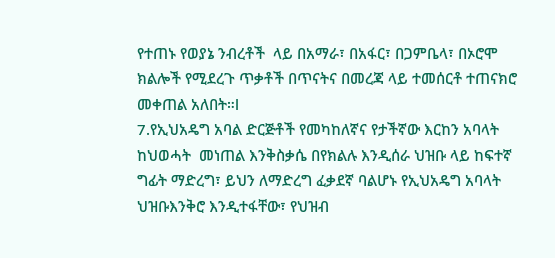የተጠኑ የወያኔ ንብረቶች  ላይ በአማራ፣ በአፋር፣ በጋምቤላ፣ በኦሮሞ ክልሎች የሚደረጉ ጥቃቶች በጥናትና በመረጃ ላይ ተመሰርቶ ተጠናክሮ  መቀጠል አለበት።l
7.የኢህአዴግ አባል ድርጅቶች የመካከለኛና የታችኛው እርከን አባላት ከህወሓት  መነጠል እንቅስቃሴ በየክልሉ እንዲሰራ ህዝቡ ላይ ከፍተኛ ግፊት ማድረግ፣ ይህን ለማድረግ ፈቃደኛ ባልሆኑ የኢህአዴግ አባላት ህዝቡእንቅሮ እንዲተፋቸው፣ የህዝብ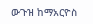ውጉዝ ከማአርዮስ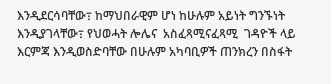እንዲደርሳባቸው߹ ከማህበራዊም ሆነ ከሁሉም አይነት ግንኙነት እንዲያገላቸው߹ የህወሓት ሎሌና  አስፈጻሚናፈጻሚ  ገዳዮች ላይ እርምጃ እንዲወስድባቸው በሁሉም አካባቢዎች ጠንክረን በስፋት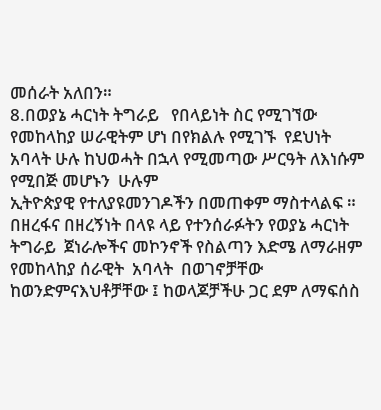መሰራት አለበን።
8.በወያኔ ሓርነት ትግራይ   የበላይነት ስር የሚገኘው የመከላከያ ሠራዊትም ሆነ በየክልሉ የሚገኙ  የደህነት  አባላት ሁሉ ከህወሓት በኋላ የሚመጣው ሥርዓት ለእነሱም የሚበጅ መሆኑን  ሁሉም
ኢትዮጵያዊ የተለያዩመንገዶችን በመጠቀም ማስተላልፍ ። በዘረፋና በዘረኝነት በላዩ ላይ የተንሰራፉትን የወያኔ ሓርነት ትግራይ  ጀነራሎችና መኮንኖች የስልጣን እድሜ ለማራዘም የመከላከያ ሰራዊት  አባላት  በወገኖቻቸው ከወንድምናእህቶቻቸው ፤ ከወላጆቻችሁ ጋር ደም ለማፍሰስ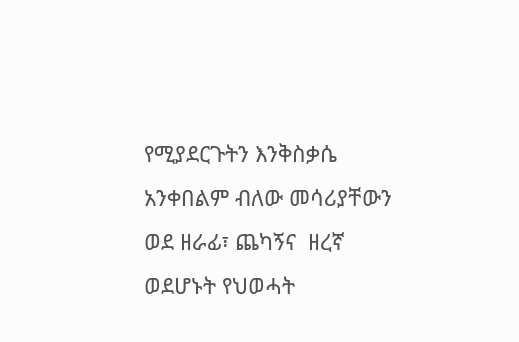የሚያደርጉትን እንቅስቃሴ አንቀበልም ብለው መሳሪያቸውን ወደ ዘራፊ፣ ጨካኝና  ዘረኛ ወደሆኑት የህወሓት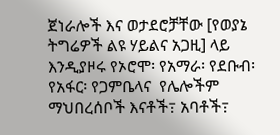ጀነራሎች እና ወታደሮቻቸው [የወያኔ ትግሬዎች ልዩ ሃይልና አጋዚ] ላይ  እንዲያዞሩ የኦሮሞ፡ የአማራ፡ የደቡብ፡ የአፋር፡ የጋምቤላና  የሌሎችም  ማህበረሰቦች እናቶች߹ አባቶች߹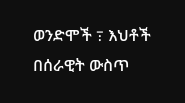ወንድሞች ߹ እህቶች  በሰራዊት ውስጥ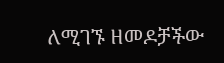ለሚገኙ ዘመዶቻችው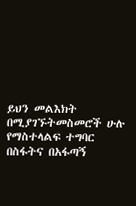ይህን መልእክት  በሚያገኙትመስመሮች ሁሉ የማስተላልፍ ተግባር በስፋትና በአፋጣኝ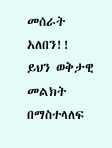መሰራት አለበን!! ይህን ወቅታዊ መልክት በማስተላለፍ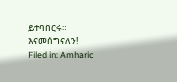ይተባበርሩ። እናመሰግናለን!
Filed in: Amharic